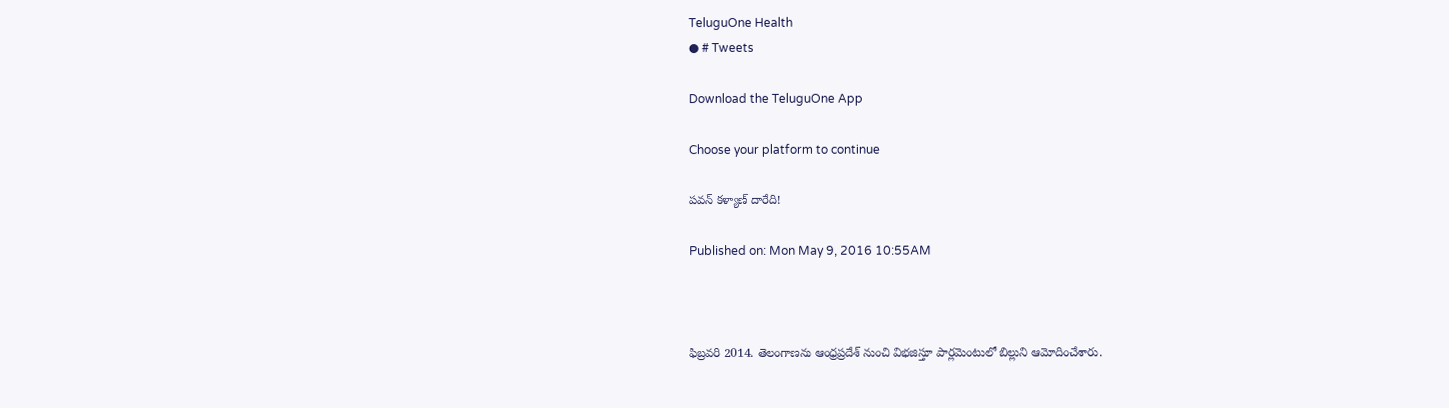TeluguOne Health
● # Tweets

Download the TeluguOne App

Choose your platform to continue

పవన్‌ కళ్యాణ్‌ దారేది!

Published on: Mon May 9, 2016 10:55AM



ఫిబ్రవరి 2014. తెలంగాణను ఆంధ్రప్రదేశ్‌ నుంచి విభజిస్తూ పార్లమెంటులో బిల్లుని ఆమోదించేశారు.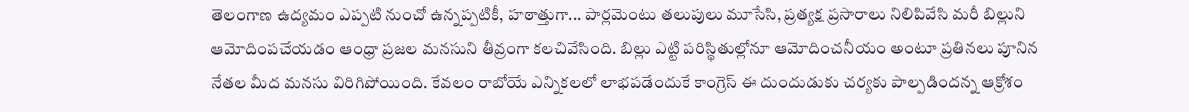తెలంగాణ ఉద్యమం ఎప్పటి నుంచో ఉన్నప్పటికీ, హఠాత్తుగా... పార్లమెంటు తలుపులు మూసేసి, ప్రత్యక్ష ప్రసారాలు నిలిపివేసి మరీ బిల్లుని ఆమోదింపచేయడం ఆంధ్రా ప్రజల మనసుని తీవ్రంగా కలచివేసింది. బిల్లు ఎట్టి పరిస్థితుల్లోనూ ఆమోదించనీయం అంటూ ప్రతినలు పూనిన నేతల మీద మనసు విరిగిపోయింది. కేవలం రాబోయే ఎన్నికలలో లాభపడేందుకే కాంగ్రెస్‌ ఈ దుందుడుకు చర్యకు పాల్పడిందన్న ఆక్రోశం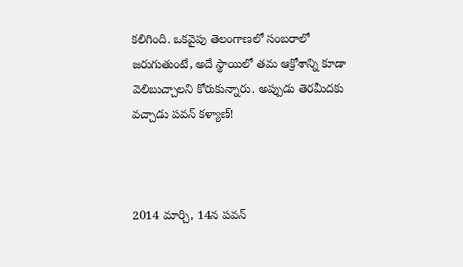కలిగింది. ఒకవైపు తెలంగాణలో సంబరాలో జరుగుతుంటే, అదే స్థాయిలో తమ ఆక్రోశాన్ని కూడా వెలిబుచ్చాలని కోరుకున్నారు. అప్పుడు తెరమీదకు వచ్చాడు పవన్‌ కళ్యాణ్‌!



2014 మార్చి, 14న పవన్‌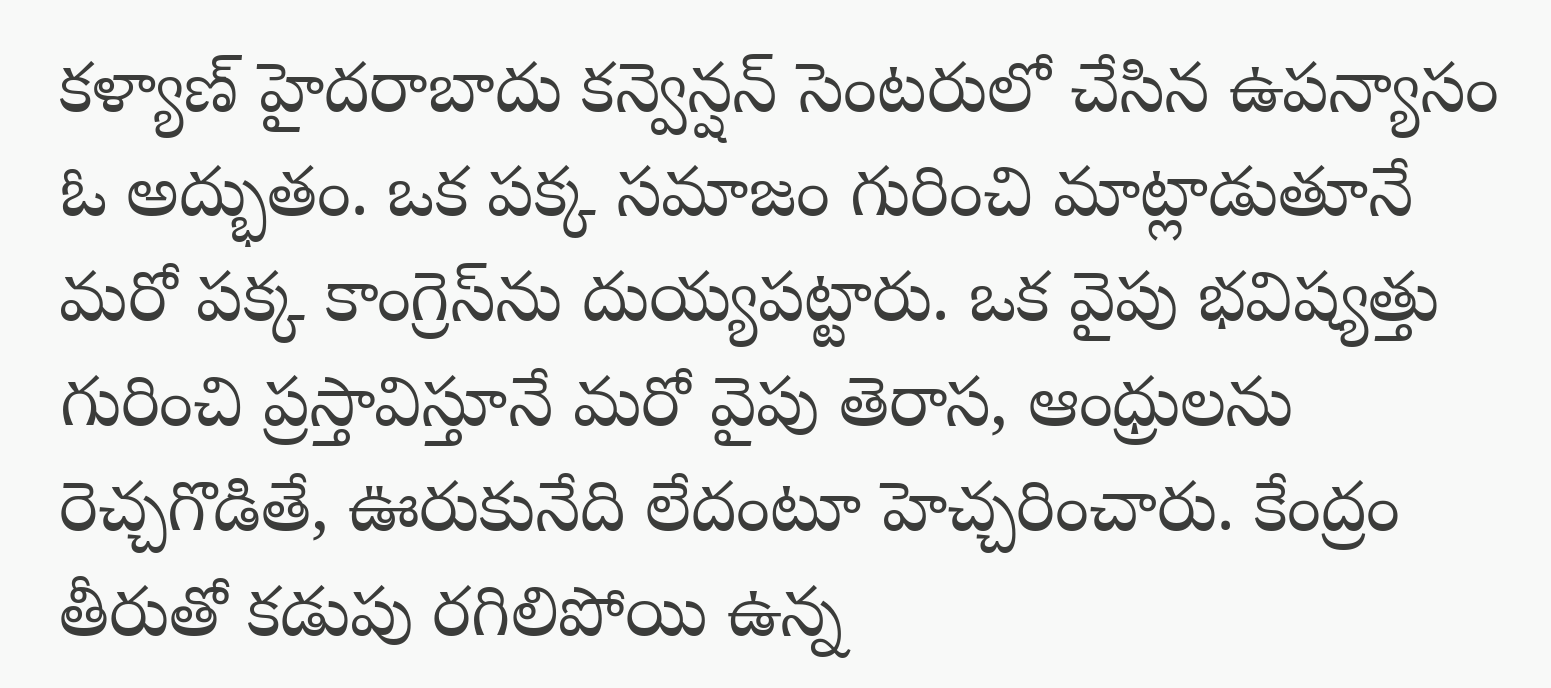కళ్యాణ్ హైదరాబాదు కన్వెన్షన్‌ సెంటరులో చేసిన ఉపన్యాసం ఓ అద్భుతం. ఒక పక్క సమాజం గురించి మాట్లాడుతూనే మరో పక్క కాంగ్రెస్‌ను దుయ్యపట్టారు. ఒక వైపు భవిష్యత్తు గురించి ప్రస్తావిస్తూనే మరో వైపు తెరాస, ఆంధ్రులను రెచ్చగొడితే, ఊరుకునేది లేదంటూ హెచ్చరించారు. కేంద్రం తీరుతో కడుపు రగిలిపోయి ఉన్న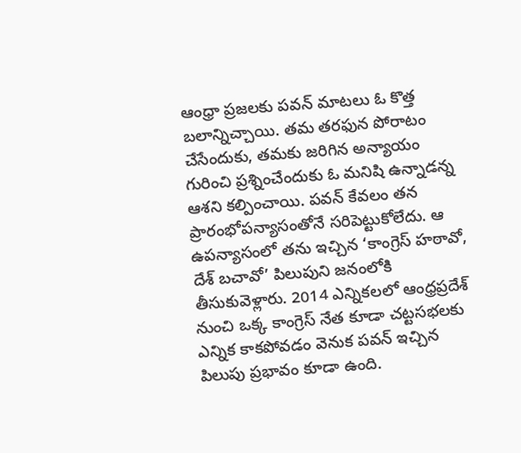ఆంధ్రా ప్రజలకు పవన్‌ మాటలు ఓ కొత్త బలాన్నిచ్చాయి. తమ తరఫున పోరాటం చేసేందుకు, తమకు జరిగిన అన్యాయం గురించి ప్రశ్నించేందుకు ఓ మనిషి ఉన్నాడన్న ఆశని కల్పించాయి. పవన్‌ కేవలం తన ప్రారంభోపన్యాసంతోనే సరిపెట్టుకోలేదు. ఆ ఉపన్యాసంలో తను ఇచ్చిన ‘కాంగ్రెస్‌ హఠావో, దేశ్‌ బచావో’ పిలుపుని జనంలోకి తీసుకువెళ్లారు. 2014 ఎన్నికలలో ఆంధ్రప్రదేశ్‌ నుంచి ఒక్క కాంగ్రెస్‌ నేత కూడా చట్టసభలకు ఎన్నిక కాకపోవడం వెనుక పవన్‌ ఇచ్చిన పిలుపు ప్రభావం కూడా ఉంది.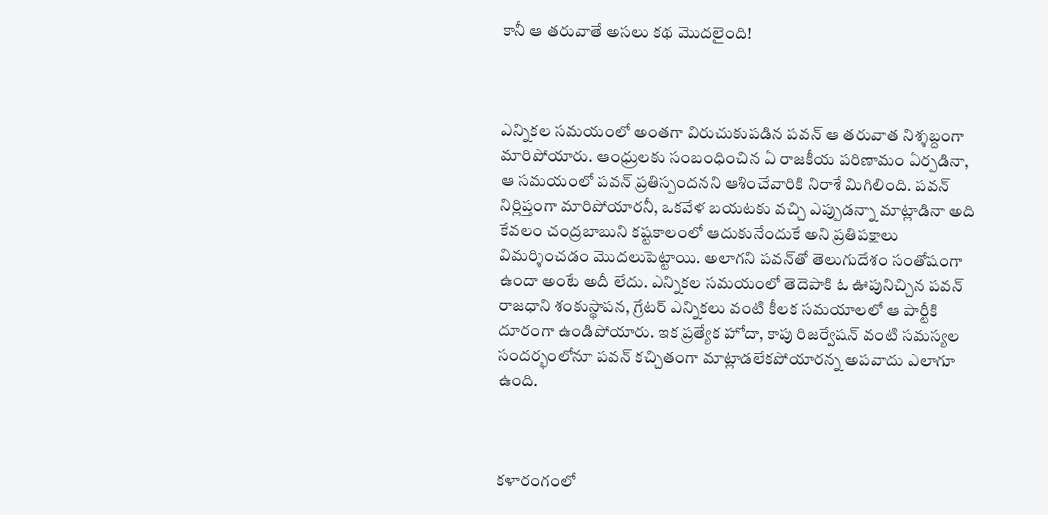కానీ ఆ తరువాతే అసలు కథ మొదలైంది!



ఎన్నికల సమయంలో అంతగా విరుచుకుపడిన పవన్‌ ఆ తరువాత నిశ్శబ్దంగా మారిపోయారు. ఆంధ్రులకు సంబంధించిన ఏ రాజకీయ పరిణామం ఏర్పడినా, ఆ సమయంలో పవన్‌ ప్రతిస్పందనని ఆశించేవారికి నిరాశే మిగిలింది. పవన్‌ నిర్లిప్తంగా మారిపోయారనీ, ఒకవేళ బయటకు వచ్చి ఎప్పుడన్నా మాట్లాడినా అది కేవలం చంద్రబాబుని కష్టకాలంలో ఆదుకునేందుకే అని ప్రతిపక్షాలు విమర్శించడం మొదలుపెట్టాయి. అలాగని పవన్‌తో తెలుగుదేశం సంతోషంగా ఉందా అంటే అదీ లేదు. ఎన్నికల సమయంలో తెదెపాకి ఓ ఊపునిచ్చిన పవన్‌ రాజధాని శంకుస్థాపన, గ్రేటర్‌ ఎన్నికలు వంటి కీలక సమయాలలో ఆ పార్టీకి దూరంగా ఉండిపోయారు. ఇక ప్రత్యేక హోదా, కాపు రిజర్వేషన్‌ వంటి సమస్యల సందర్భంలోనూ పవన్‌ కచ్చితంగా మాట్లాడలేకపోయారన్న అపవాదు ఎలాగూ ఉంది.



కళారంగంలో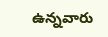ఉన్నవారు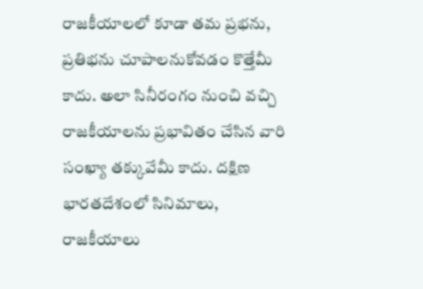రాజకీయాలలో కూడా తమ ప్రభను, ప్రతిభను చూపాలనుకోవడం కొత్తేమీ కాదు. అలా సినీరంగం నుంచి వచ్చి రాజకీయాలను ప్రభావితం చేసిన వారి సంఖ్యా తక్కువేమీ కాదు. దక్షిణ భారతదేశంలో సినిమాలు, రాజకీయాలు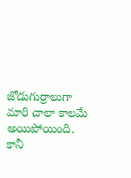జోడుగుర్రాలుగా మారి చాలా కాలమే అయిపోయింది. కానీ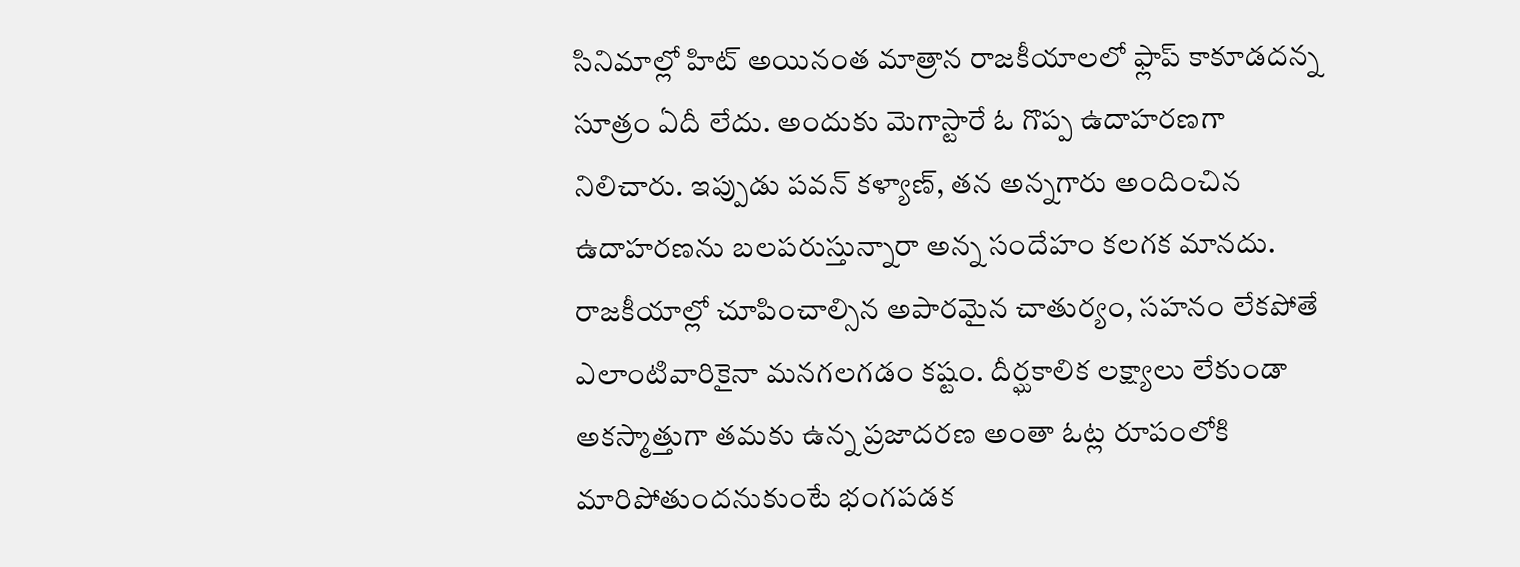సినిమాల్లో హిట్ అయినంత మాత్రాన రాజకీయాలలో ఫ్లాప్‌ కాకూడదన్న సూత్రం ఏదీ లేదు. అందుకు మెగాస్టారే ఓ గొప్ప ఉదాహరణగా నిలిచారు. ఇప్పుడు పవన్‌ కళ్యాణ్‌, తన అన్నగారు అందించిన ఉదాహరణను బలపరుస్తున్నారా అన్న సందేహం కలగక మానదు. రాజకీయాల్లో చూపించాల్సిన అపారమైన చాతుర్యం, సహనం లేకపోతే ఎలాంటివారికైనా మనగలగడం కష్టం. దీర్ఘకాలిక లక్ష్యాలు లేకుండా అకస్మాత్తుగా తమకు ఉన్న ప్రజాదరణ అంతా ఓట్ల రూపంలోకి మారిపోతుందనుకుంటే భంగపడక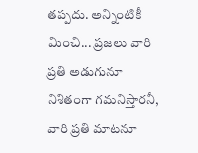తప్పదు. అన్నింటికీ మించి... ప్రజలు వారి ప్రతి అడుగునూ నిశితంగా గమనిస్తారనీ, వారి ప్రతి మాటనూ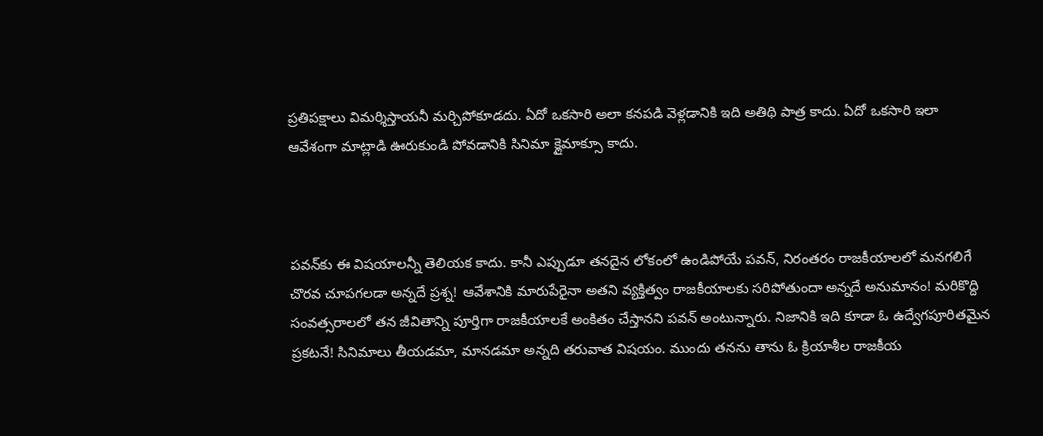ప్రతిపక్షాలు విమర్శిస్తాయనీ మర్చిపోకూడదు. ఏదో ఒకసారి అలా కనపడి వెళ్లడానికి ఇది అతిథి పాత్ర కాదు. ఏదో ఒకసారి ఇలా ఆవేశంగా మాట్లాడి ఊరుకుండి పోవడానికి సినిమా క్లైమాక్సూ కాదు.



పవన్‌కు ఈ విషయాలన్నీ తెలియక కాదు. కానీ ఎప్పుడూ తనదైన లోకంలో ఉండిపోయే పవన్‌, నిరంతరం రాజకీయాలలో మనగలిగే చొరవ చూపగలడా అన్నదే ప్రశ్న! ఆవేశానికి మారుపేరైనా అతని వ్యక్తిత్వం రాజకీయాలకు సరిపోతుందా అన్నదే అనుమానం! మరికొద్ది సంవత్సరాలలో తన జీవితాన్ని పూర్తిగా రాజకీయాలకే అంకితం చేస్తానని పవన్‌ అంటున్నారు. నిజానికి ఇది కూడా ఓ ఉద్వేగపూరితమైన ప్రకటనే! సినిమాలు తీయడమా, మానడమా అన్నది తరువాత విషయం. ముందు తనను తాను ఓ క్రియాశీల రాజకీయ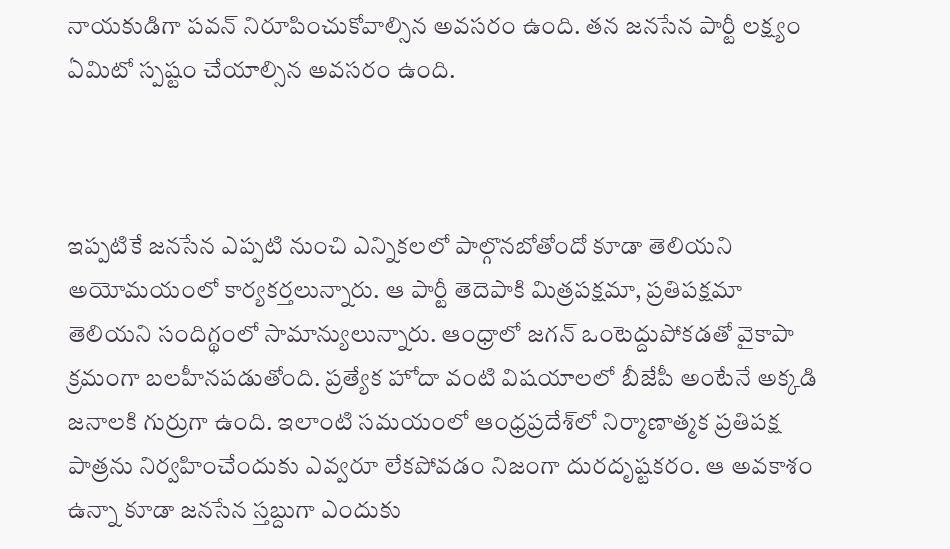నాయకుడిగా పవన్‌ నిరూపించుకోవాల్సిన అవసరం ఉంది. తన జనసేన పార్టీ లక్ష్యం ఏమిటో స్పష్టం చేయాల్సిన అవసరం ఉంది.



ఇప్పటికే జనసేన ఎప్పటి నుంచి ఎన్నికలలో పాల్గొనబోతోందో కూడా తెలియని అయోమయంలో కార్యకర్తలున్నారు. ఆ పార్టీ తెదెపాకి మిత్రపక్షమా, ప్రతిపక్షమా తెలియని సందిగ్థంలో సామాన్యులున్నారు. ఆంధ్రాలో జగన్ ఒంటెద్దుపోకడతో వైకాపా క్రమంగా బలహీనపడుతోంది. ప్రత్యేక హోదా వంటి విషయాలలో బీజేపీ అంటేనే అక్కడి జనాలకి గుర్రుగా ఉంది. ఇలాంటి సమయంలో ఆంధ్రప్రదేశ్‌లో నిర్మాణాత్మక ప్రతిపక్ష పాత్రను నిర్వహించేందుకు ఎవ్వరూ లేకపోవడం నిజంగా దురదృష్టకరం. ఆ అవకాశం ఉన్నా కూడా జనసేన స్తబ్దుగా ఎందుకు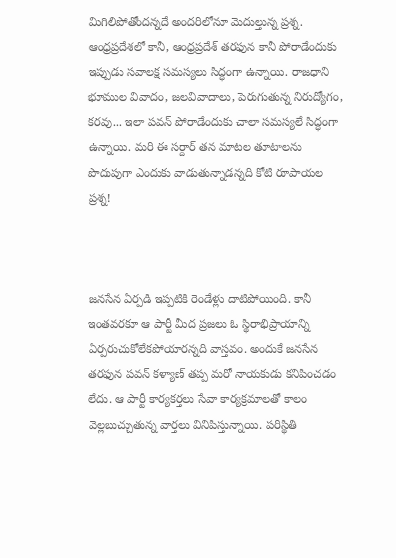మిగిలిపోతోందన్నదే అందరిలోనూ మెదుల్తున్న ప్రశ్న. ఆంధ్రప్రదేశలో కానీ, ఆంధ్రప్రదేశ్‌ తరఫున కానీ పోరాడేందుకు ఇప్పుడు సవాలక్ష సమస్యలు సిద్ధంగా ఉన్నాయి. రాజధాని భూముల వివాదం, జలవివాదాలు, పెరుగుతున్న నిరుద్యోగం, కరవు... ఇలా పవన్‌ పోరాడేందుకు చాలా సమస్యలే సిద్ధంగా ఉన్నాయి. మరి ఈ సర్దార్ తన మాటల తూటాలను పొదుపుగా ఎందుకు వాడుతున్నాడన్నది కోటి రూపాయల ప్రశ్న!



జనసేన ఏర్పడి ఇప్పటికి రెండేళ్లు దాటిపోయింది. కానీ ఇంతవరకూ ఆ పార్టీ మీద ప్రజలు ఓ స్థిరాభిప్రాయాన్ని ఏర్పరుచుకోలేకపోయారన్నది వాస్తవం. అందుకే జనసేన తరఫున పవన్‌ కళ్యాణ్ తప్ప మరో నాయకుడు కనిపించడం లేదు. ఆ పార్టీ కార్యకర్తలు సేవా కార్యక్రమాలతో కాలం వెల్లబుచ్చుతున్న వార్తలు వినిపిస్తున్నాయి. పరిస్థితి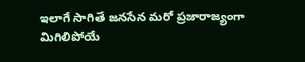ఇలాగే సాగితే జనసేన మరో ప్రజారాజ్యంగా మిగిలిపోయే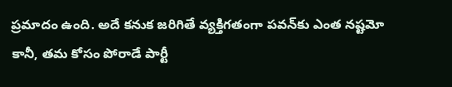ప్రమాదం ఉంది. అదే కనుక జరిగితే వ్యక్తిగతంగా పవన్‌కు ఎంత నష్టమో కానీ, తమ కోసం పోరాడే పార్టీ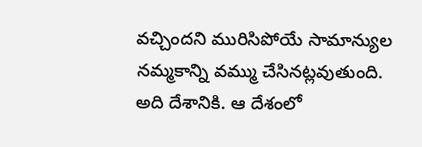వచ్చిందని మురిసిపోయే సామాన్యుల నమ్మకాన్ని వమ్ము చేసినట్లవుతుంది. అది దేశానికి. ఆ దేశంలో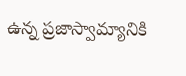ఉన్న ప్రజాస్వామ్యానికి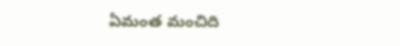ఏమంత మంచిది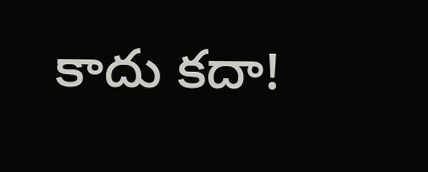కాదు కదా!